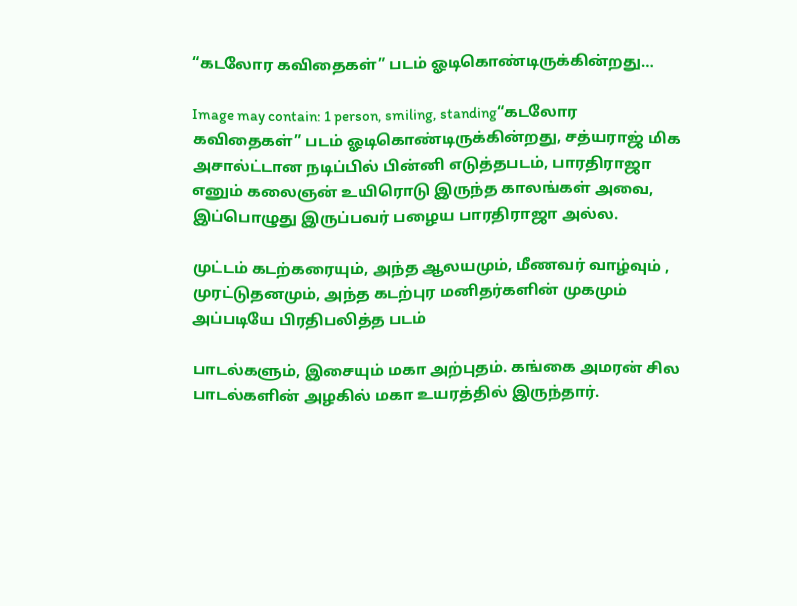“கடலோர கவிதைகள்” படம் ஓடிகொண்டிருக்கின்றது…

Image may contain: 1 person, smiling, standing“கடலோர கவிதைகள்” படம் ஓடிகொண்டிருக்கின்றது, சத்யராஜ் மிக அசால்ட்டான நடிப்பில் பின்னி எடுத்தபடம், பாரதிராஜா எனும் கலைஞன் உயிரொடு இருந்த காலங்கள் அவை, இப்பொழுது இருப்பவர் பழைய பாரதிராஜா அல்ல.

முட்டம் கடற்கரையும், அந்த ஆலயமும், மீணவர் வாழ்வும் , முரட்டுதனமும், அந்த கடற்புர மனிதர்களின் முகமும் அப்படியே பிரதிபலித்த படம்

பாடல்களும், இசையும் மகா அற்புதம். கங்கை அமரன் சில பாடல்களின் அழகில் மகா உயரத்தில் இருந்தார்.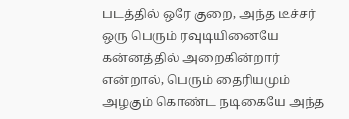படத்தில் ஒரே குறை, அந்த டீச்சர் ஒரு பெரும் ரவுடியினையே கன்னத்தில் அறைகின்றார் என்றால், பெரும் தைரியமும் அழகும் கொண்ட நடிகையே அந்த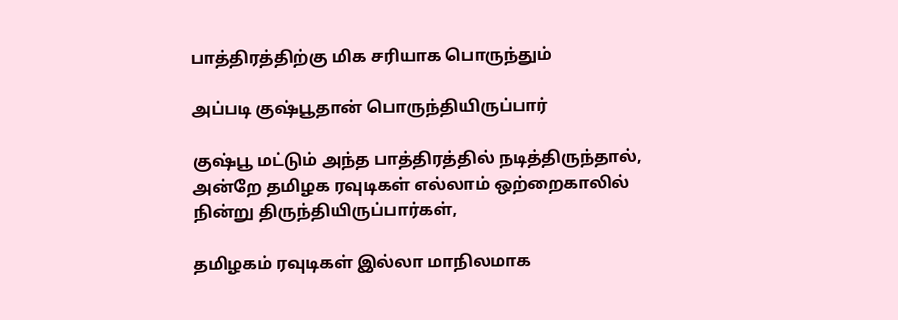பாத்திரத்திற்கு மிக சரியாக பொருந்தும்

அப்படி குஷ்பூதான் பொருந்தியிருப்பார்

குஷ்பூ மட்டும் அந்த பாத்திரத்தில் நடித்திருந்தால், அன்றே தமிழக ரவுடிகள் எல்லாம் ஒற்றைகாலில் நின்று திருந்தியிருப்பார்கள்,

தமிழகம் ரவுடிகள் இல்லா மாநிலமாக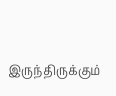இருந்திருக்கும்